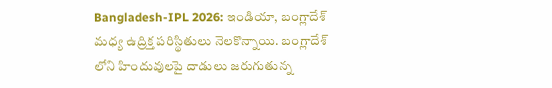Bangladesh-IPL 2026: ఇండియా, బంగ్లాదేశ్ మధ్య ఉద్రిక్త పరిస్థితులు నెలకొన్నాయి. బంగ్లాదేశ్ లోని హిందువులపై దాడులు జరుగుతున్న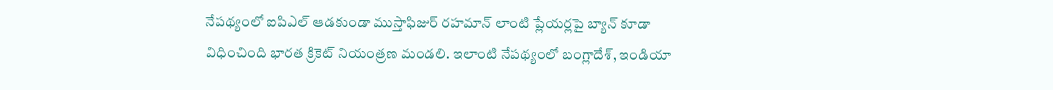నేపథ్యంలో ఐపిఎల్ ఆడకుండా ముస్తాఫిజుర్ రహమాన్ లాంటి ప్లేయర్లపై బ్యాన్ కూడా విధించింది భారత క్రికెట్ నియంత్రణ మండలి. ఇలాంటి నేపథ్యంలో బంగ్లాదేశ్, ఇండియా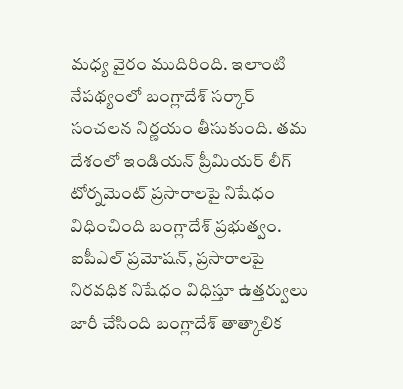మధ్య వైరం ముదిరింది. ఇలాంటి నేపథ్యంలో బంగ్లాదేశ్ సర్కార్ సంచలన నిర్ణయం తీసుకుంది. తమ దేశంలో ఇండియన్ ప్రీమియర్ లీగ్ టోర్నమెంట్ ప్రసారాలపై నిషేధం విధించింది బంగ్లాదేశ్ ప్రభుత్వం. ఐపీఎల్ ప్రమోషన్, ప్రసారాలపై నిరవధిక నిషేధం విధిస్తూ ఉత్తర్వులు జారీ చేసింది బంగ్లాదేశ్ తాత్కాలిక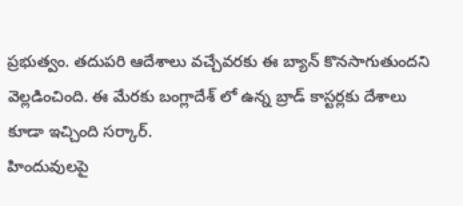ప్రభుత్వం. తదుపరి ఆదేశాలు వచ్చేవరకు ఈ బ్యాన్ కొనసాగుతుందని వెల్లడించింది. ఈ మేరకు బంగ్లాదేశ్ లో ఉన్న బ్రాడ్ కాస్టర్లకు దేశాలు కూడా ఇచ్చింది సర్కార్.
హిందువులపై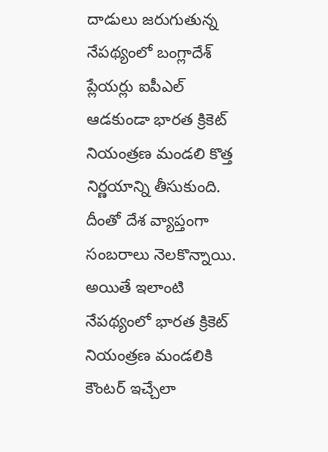దాడులు జరుగుతున్న నేపథ్యంలో బంగ్లాదేశ్ ప్లేయర్లు ఐపీఎల్ ఆడకుండా భారత క్రికెట్ నియంత్రణ మండలి కొత్త నిర్ణయాన్ని తీసుకుంది. దీంతో దేశ వ్యాప్తంగా సంబరాలు నెలకొన్నాయి. అయితే ఇలాంటి నేపథ్యంలో భారత క్రికెట్ నియంత్రణ మండలికి కౌంటర్ ఇచ్చేలా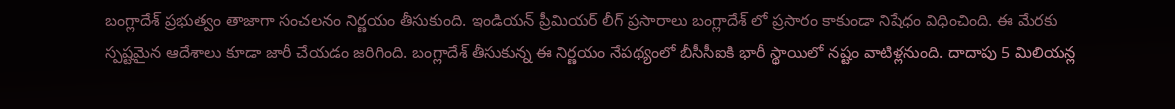బంగ్లాదేశ్ ప్రభుత్వం తాజాగా సంచలనం నిర్ణయం తీసుకుంది. ఇండియన్ ప్రీమియర్ లీగ్ ప్రసారాలు బంగ్లాదేశ్ లో ప్రసారం కాకుండా నిషేధం విధించింది. ఈ మేరకు స్పష్టమైన ఆదేశాలు కూడా జారీ చేయడం జరిగింది. బంగ్లాదేశ్ తీసుకున్న ఈ నిర్ణయం నేపథ్యంలో బీసీసీఐకి భారీ స్థాయిలో నష్టం వాటిళ్లనుంది. దాదాపు 5 మిలియన్ల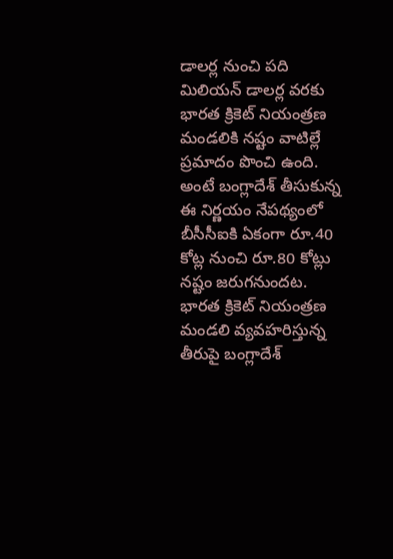డాలర్ల నుంచి పది మిలియన్ డాలర్ల వరకు భారత క్రికెట్ నియంత్రణ మండలికి నష్టం వాటిల్లే ప్రమాదం పొంచి ఉంది. అంటే బంగ్లాదేశ్ తీసుకున్న ఈ నిర్ణయం నేపథ్యంలో బీసీసీఐకి ఏకంగా రూ.40 కోట్ల నుంచి రూ.80 కోట్లు నష్టం జరుగనుందట.
భారత క్రికెట్ నియంత్రణ మండలి వ్యవహరిస్తున్న తీరుపై బంగ్లాదేశ్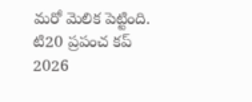మరో మెలిక పెట్టింది. టి20 ప్రపంచ కప్ 2026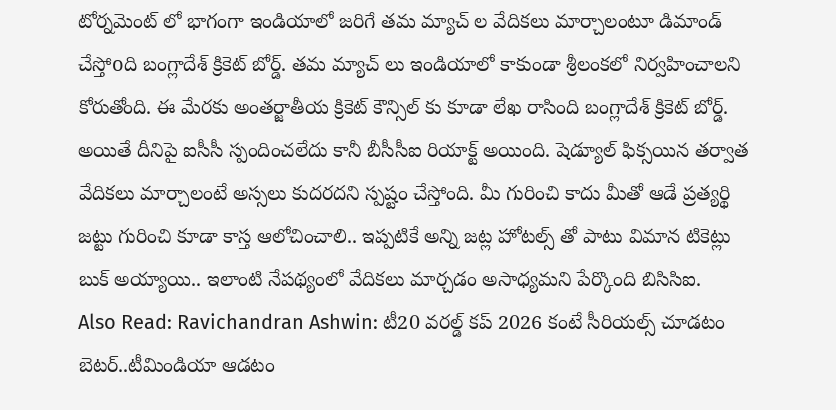టోర్నమెంట్ లో భాగంగా ఇండియాలో జరిగే తమ మ్యాచ్ ల వేదికలు మార్చాలంటూ డిమాండ్ చేస్తోoది బంగ్లాదేశ్ క్రికెట్ బోర్డ్. తమ మ్యాచ్ లు ఇండియాలో కాకుండా శ్రీలంకలో నిర్వహించాలని కోరుతోంది. ఈ మేరకు అంతర్జాతీయ క్రికెట్ కౌన్సిల్ కు కూడా లేఖ రాసింది బంగ్లాదేశ్ క్రికెట్ బోర్డ్. అయితే దీనిపై ఐసీసీ స్పందించలేదు కానీ బీసీసీఐ రియాక్ట్ అయింది. షెడ్యూల్ ఫిక్సయిన తర్వాత వేదికలు మార్చాలంటే అస్సలు కుదరదని స్పష్టం చేస్తోంది. మీ గురించి కాదు మీతో ఆడే ప్రత్యర్థి జట్టు గురించి కూడా కాస్త ఆలోచించాలి.. ఇప్పటికే అన్ని జట్ల హోటల్స్ తో పాటు విమాన టికెట్లు బుక్ అయ్యాయి.. ఇలాంటి నేపథ్యంలో వేదికలు మార్చడం అసాధ్యమని పేర్కొంది బిసిసిఐ.
Also Read: Ravichandran Ashwin: టీ20 వరల్డ్ కప్ 2026 కంటే సీరియల్స్ చూడటం బెటర్..టీమిండియా ఆడటం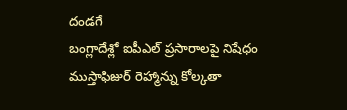దండగే
బంగ్లాదేశ్లో ఐపీఎల్ ప్రసారాలపై నిషేధం
ముస్తాఫిజుర్ రెహ్మాన్ను కోల్కతా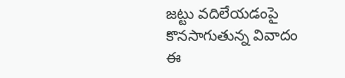జట్టు వదిలేయడంపై కొనసాగుతున్న వివాదం
ఈ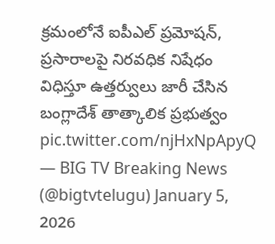క్రమంలోనే ఐపీఎల్ ప్రమోషన్, ప్రసారాలపై నిరవధిక నిషేధం విధిస్తూ ఉత్తర్వులు జారీ చేసిన బంగ్లాదేశ్ తాత్కాలిక ప్రభుత్వం pic.twitter.com/njHxNpApyQ
— BIG TV Breaking News (@bigtvtelugu) January 5, 2026